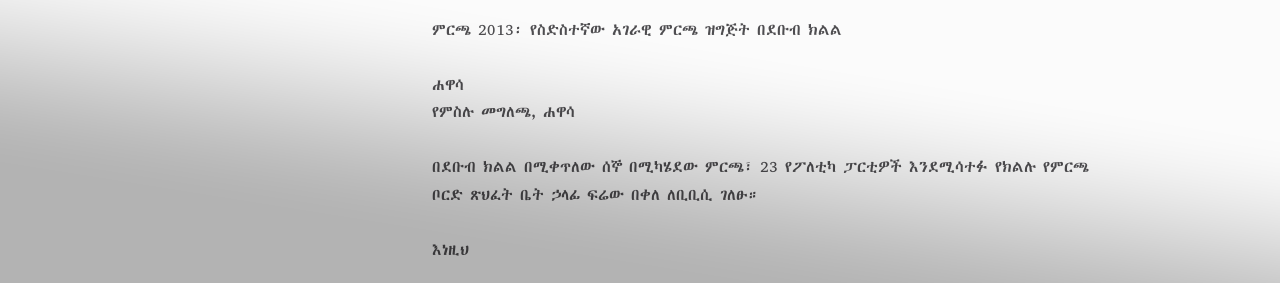ምርጫ 2013፡ የስድስተኛው አገራዊ ምርጫ ዝግጅት በደቡብ ክልል

ሐዋሳ
የምስሉ መግለጫ, ሐዋሳ

በደቡብ ክልል በሚቀጥለው ሰኞ በሚካሄደው ምርጫ፣ 23 የፖለቲካ ፓርቲዎች እንደሚሳተፉ የክልሉ የምርጫ ቦርድ ጽህፈት ቤት ኃላፊ ፍሬው በቀለ ለቢቢሲ ገለፁ።

እነዚህ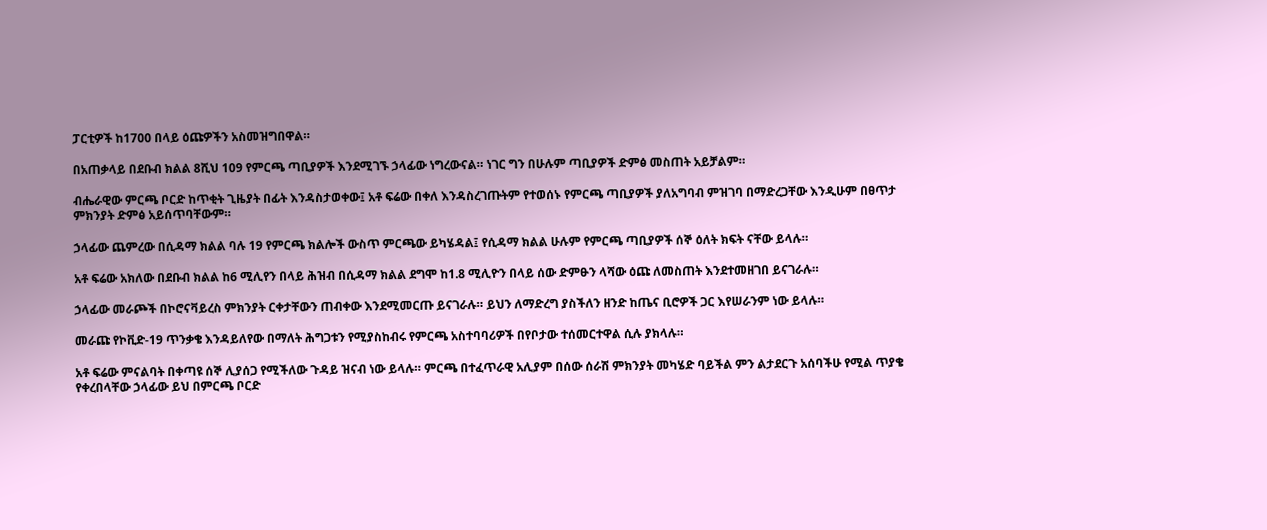ፓርቲዎች ከ1700 በላይ ዕጩዎችን አስመዝግበዋል።

በአጠቃላይ በደቡብ ክልል 8ሺህ 109 የምርጫ ጣቢያዎች እንደሚገኙ ኃላፊው ነግረውናል። ነገር ግን በሁሉም ጣቢያዎች ድምፅ መስጠት አይቻልም።

ብሔራዊው ምርጫ ቦርድ ከጥቂት ጊዜያት በፊት እንዳስታወቀው፤ አቶ ፍሬው በቀለ እንዳስረገጡትም የተወሰኑ የምርጫ ጣቢያዎች ያለአግባብ ምዝገባ በማድረጋቸው እንዲሁም በፀጥታ ምክንያት ድምፅ አይሰጥባቸውም።

ኃላፊው ጨምረው በሲዳማ ክልል ባሉ 19 የምርጫ ክልሎች ውስጥ ምርጫው ይካሄዳል፤ የሲዳማ ክልል ሁሉም የምርጫ ጣቢያዎች ሰኞ ዕለት ክፍት ናቸው ይላሉ።

አቶ ፍሬው አክለው በደቡብ ክልል ከ6 ሚሊየን በላይ ሕዝብ በሲዳማ ክልል ደግሞ ከ1.8 ሚሊዮን በላይ ሰው ድምፁን ላሻው ዕጩ ለመስጠት እንደተመዘገበ ይናገራሉ።

ኃላፊው መራጮች በኮሮናቫይረስ ምክንያት ርቀታቸውን ጠብቀው እንደሚመርጡ ይናገራሉ። ይህን ለማድረግ ያስችለን ዘንድ ከጤና ቢሮዎች ጋር እየሠራንም ነው ይላሉ።

መራጩ የኮቪድ-19 ጥንቃቄ እንዳይለየው በማለት ሕግጋቱን የሚያስከብሩ የምርጫ አስተባባሪዎች በየቦታው ተሰመርተዋል ሲሉ ያክላሉ።

አቶ ፍሬው ምናልባት በቀጣዩ ሰኞ ሊያሰጋ የሚችለው ጉዳይ ዝናብ ነው ይላሉ። ምርጫ በተፈጥራዊ አሊያም በሰው ሰራሽ ምክንያት መካሄድ ባይችል ምን ልታደርጉ አሰባችሁ የሚል ጥያቄ የቀረበላቸው ኃላፊው ይህ በምርጫ ቦርድ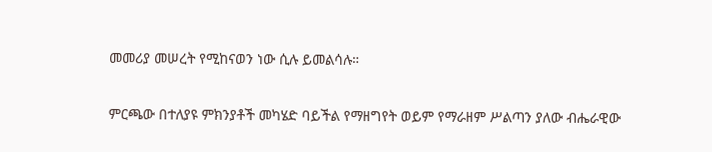መመሪያ መሠረት የሚከናወን ነው ሲሉ ይመልሳሉ።

ምርጫው በተለያዩ ምክንያቶች መካሄድ ባይችል የማዘግየት ወይም የማራዘም ሥልጣን ያለው ብሔራዊው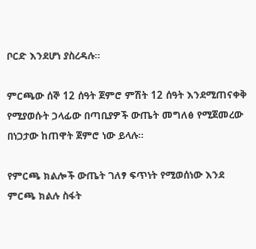ቦርድ እንደሆነ ያስረዳሉ።

ምርጫው ሰኞ 12 ሰዓት ጀምሮ ምሽት 12 ሰዓት እንደሚጠናቀቅ የሚያወሱት ኃላፊው በጣቢያዎች ውጤት መግለፅ የሚጀመረው በነጋታው ከጠዋት ጀምሮ ነው ይላሉ።

የምርጫ ክልሎች ውጤት ገለፃ ፍጥነት የሚወሰነው እንደ ምርጫ ክልሉ ስፋት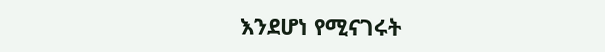እንደሆነ የሚናገሩት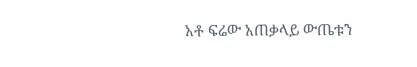አቶ ፍሬው አጠቃላይ ውጤቱን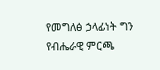የመግለፅ ኃላፊነት ግን የብሔራዊ ምርጫ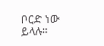ቦርድ ነው ይላሉ።